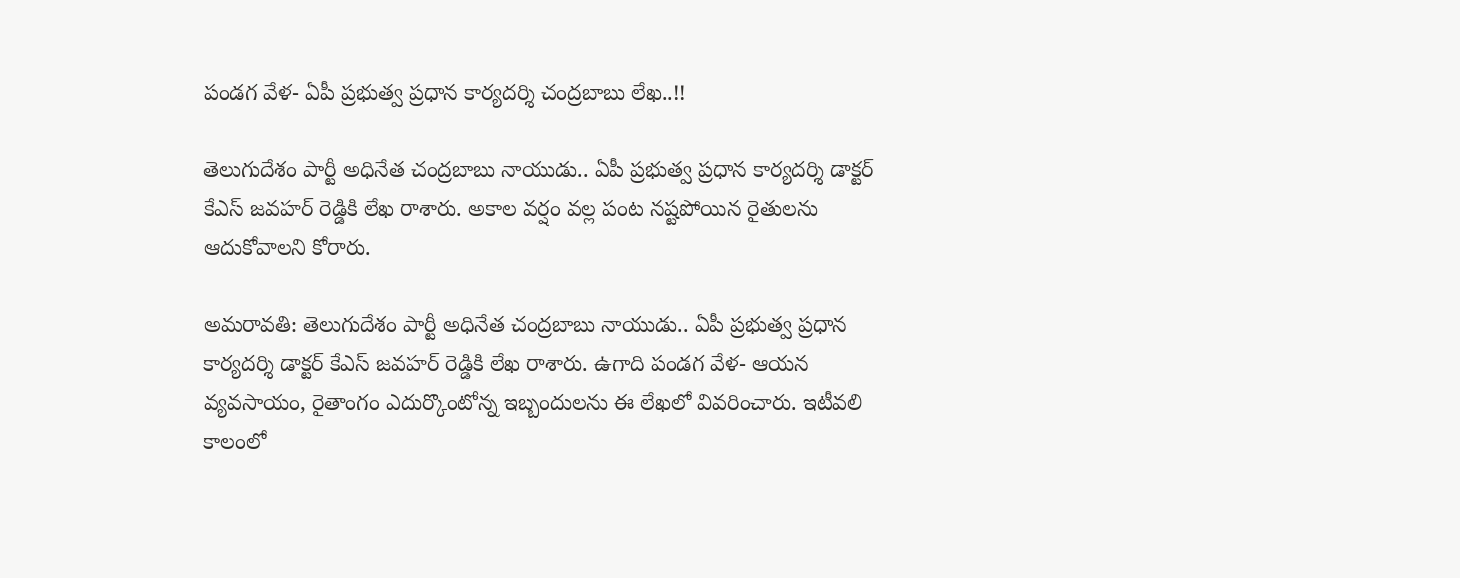పండగ వేళ- ఏపీ ప్రభుత్వ ప్రధాన కార్యదర్శి చంద్రబాబు లేఖ..!!

తెలుగుదేశం పార్టీ అధినేత చంద్రబాబు నాయుడు.. ఏపీ ప్రభుత్వ ప్రధాన కార్యదర్శి డాక్టర్ కేఎస్ జవహర్ రెడ్డికి లేఖ రాశారు. అకాల వర్షం వల్ల పంట నష్టపోయిన రైతులను ఆదుకోవాలని కోరారు.

అమరావతి: తెలుగుదేశం పార్టీ అధినేత చంద్రబాబు నాయుడు.. ఏపీ ప్రభుత్వ ప్రధాన కార్యదర్శి డాక్టర్ కేఎస్ జవహర్ రెడ్డికి లేఖ రాశారు. ఉగాది పండగ వేళ- ఆయన వ్యవసాయం, రైతాంగం ఎదుర్కొంటోన్న ఇబ్బందులను ఈ లేఖలో వివరించారు. ఇటీవలి కాలంలో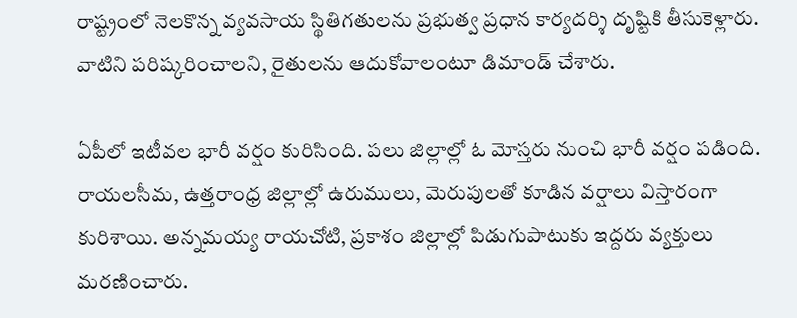రాష్ట్రంలో నెలకొన్న వ్యవసాయ స్థితిగతులను ప్రభుత్వ ప్రధాన కార్యదర్శి దృష్టికి తీసుకెళ్లారు. వాటిని పరిష్కరించాలని, రైతులను ఆదుకోవాలంటూ డిమాండ్ చేశారు.

ఏపీలో ఇటీవల భారీ వర్షం కురిసింది. పలు జిల్లాల్లో ఓ మోస్తరు నుంచి భారీ వర్షం పడింది. రాయలసీమ, ఉత్తరాంధ్ర జిల్లాల్లో ఉరుములు, మెరుపులతో కూడిన వర్షాలు విస్తారంగా కురిశాయి. అన్నమయ్య రాయచోటి, ప్రకాశం జిల్లాల్లో పిడుగుపాటుకు ఇద్దరు వ్యక్తులు మరణించారు.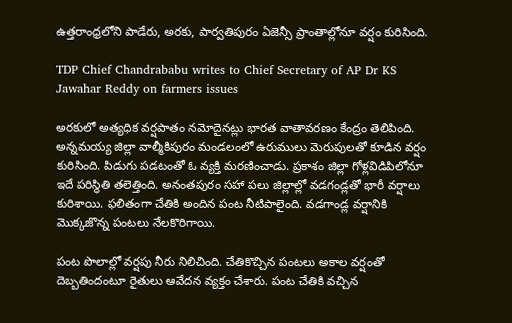ఉత్తరాంధ్రలోని పాడేరు, అరకు, పార్వతిపురం ఏజెన్సీ ప్రాంతాల్లోనూ వర్షం కురిసింది.

TDP Chief Chandrababu writes to Chief Secretary of AP Dr KS Jawahar Reddy on farmers issues

అరకులో అత్యధిక వర్షపాతం నమోదైనట్లు భారత వాతావరణం కేంద్రం తెలిపింది. అన్నమయ్య జిల్లా వాల్మీకిపురం మండలంలో ఉరుములు మెరుపులతో కూడిన వర్షం కురిసింది. పిడుగు పడటంతో ఓ వ్యక్తి మరణించాడు. ప్రకాశం జిల్లా గోళ్లవిడిపిలోనూ ఇదే పరిస్థితి తలెత్తింది. అనంతపురం సహా పలు జిల్లాల్లో వడగండ్లతో భారీ వర్షాలు కురిశాయి. ఫలితంగా చేతికి అందిన పంట నీటిపాలైంది. వడగాండ్ల వర్షానికి మొక్కజొన్న పంటలు నేలకొరిగాయి.

పంట పొలాల్లో వర్షపు నీరు నిలిచింది. చేతికొచ్చిన పంటలు అకాల వర్షంతో దెబ్బతిందంటూ రైతులు ఆవేదన వ్యక్తం చేశారు. పంట చేతికి వచ్చిన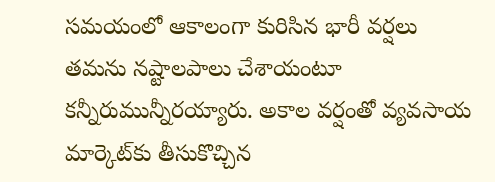సమయంలో ఆకాలంగా కురిసిన భారీ వర్షలు తమను నష్టాలపాలు చేశాయంటూ కన్నీరుమున్నీరయ్యారు. అకాల వర్షంతో వ్యవసాయ మార్కెట్‌కు తీసుకొచ్చిన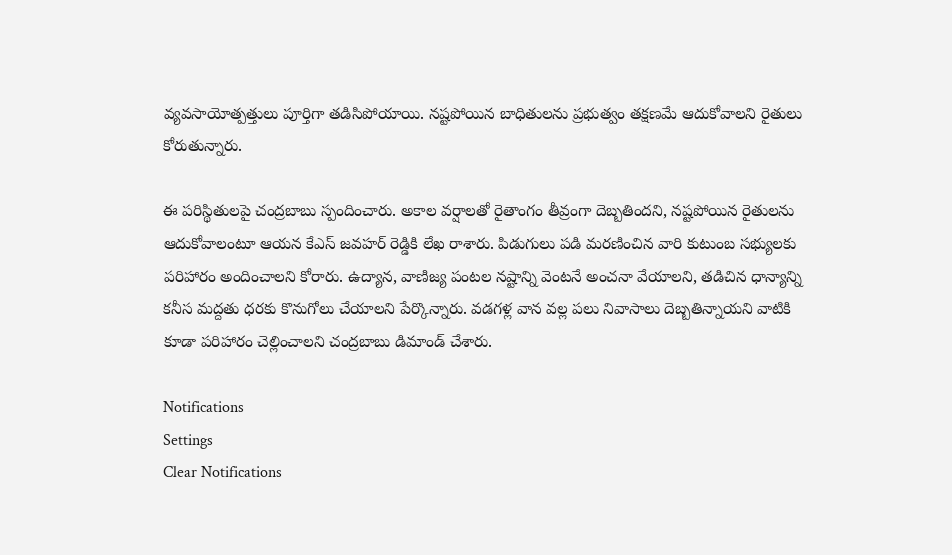వ్యవసాయోత్పత్తులు పూర్తిగా తడిసిపోయాయి. నష్టపోయిన బాధితులను ప్రభుత్వం తక్షణమే ఆదుకోవాలని రైతులు కోరుతున్నారు.

ఈ పరిస్థితులపై చంద్రబాబు స్పందించారు. అకాల వర్షాలతో రైతాంగం తీవ్రంగా దెబ్బతిందని, నష్టపోయిన రైతులను ఆదుకోవాలంటూ ఆయన కేఎస్ జవహర్ రెడ్డికి లేఖ రాశారు. పిడుగులు పడి మరణించిన వారి కుటుంబ సభ్యులకు పరిహారం అందించాలని కోరారు. ఉద్యాన, వాణిజ్య పంటల నష్టాన్ని వెంటనే అంచనా వేయాలని, తడిచిన ధాన్యాన్ని కనీస మద్దతు ధరకు కొనుగోలు చేయాలని పేర్కొన్నారు. వడగళ్ల వాన వల్ల పలు నివాసాలు దెబ్బతిన్నాయని వాటికి కూడా పరిహారం చెల్లించాలని చంద్రబాబు డిమాండ్ చేశారు.

Notifications
Settings
Clear Notifications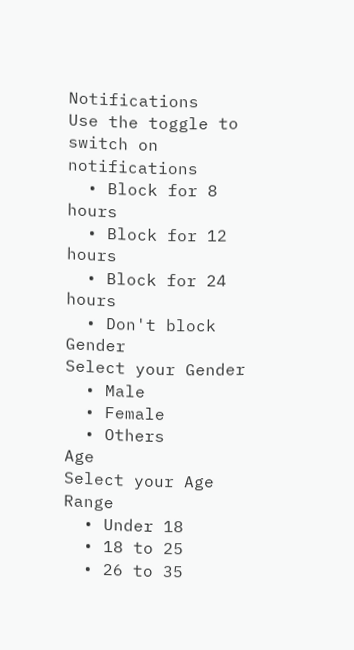Notifications
Use the toggle to switch on notifications
  • Block for 8 hours
  • Block for 12 hours
  • Block for 24 hours
  • Don't block
Gender
Select your Gender
  • Male
  • Female
  • Others
Age
Select your Age Range
  • Under 18
  • 18 to 25
  • 26 to 35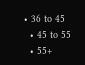• 36 to 45
  • 45 to 55
  • 55+